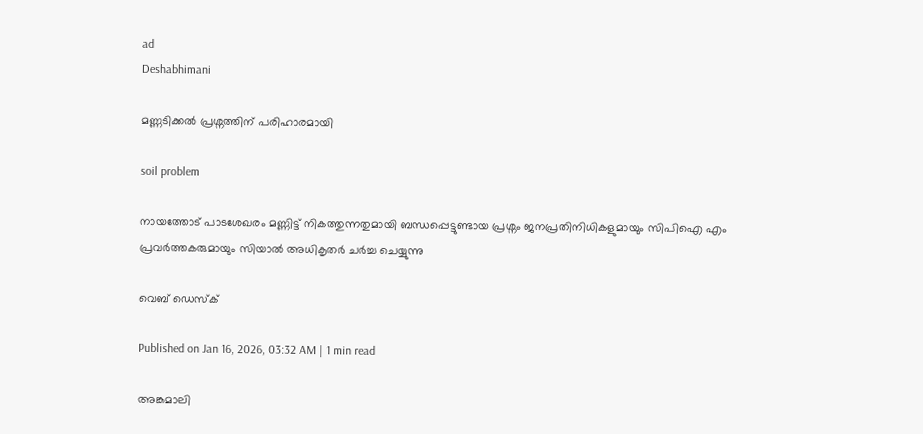ad
Deshabhimani

മണ്ണടിക്കൽ പ്രശ്നത്തിന് പരിഹാരമായി

soil problem

നായത്തോട് പാടശേഖരം മണ്ണിട്ട് നികത്തുന്നതുമായി ബന്ധപ്പെട്ടുണ്ടായ പ്രശ്നം ജനപ്രതിനിധികളുമായും സിപിഐ എം
പ്രവർത്തകരുമായും സിയാൽ അധികൃതർ ചർച്ച ചെയ്യുന്നു

വെബ് ഡെസ്ക്

Published on Jan 16, 2026, 03:32 AM | 1 min read

അങ്കമാലി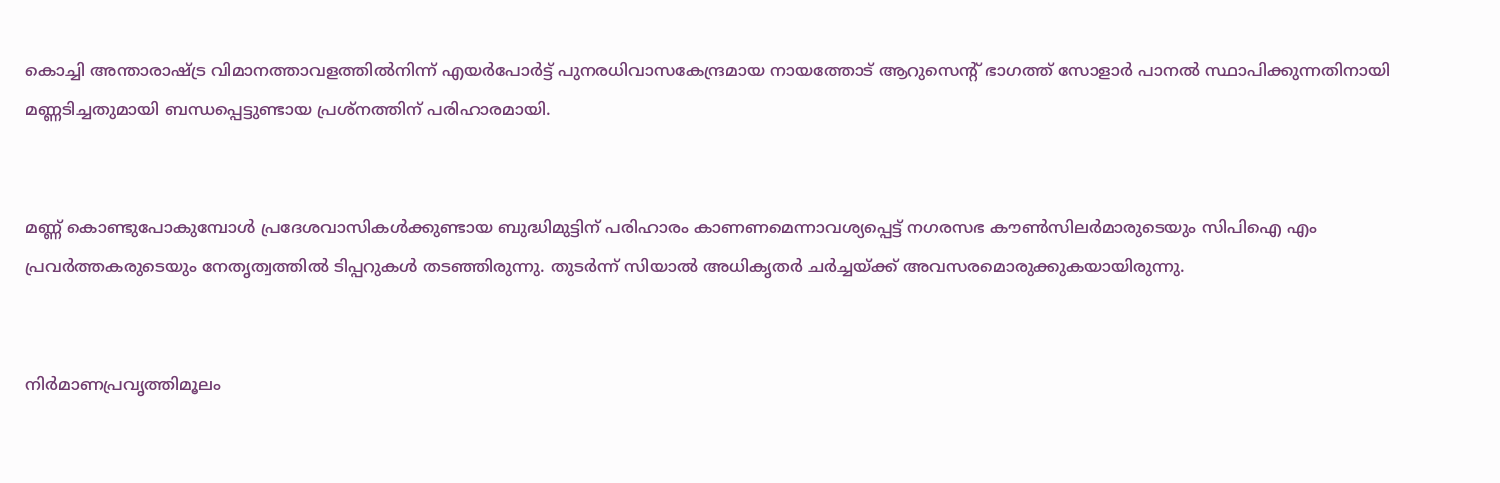കൊച്ചി അന്താരാഷ്ട്ര വിമാനത്താവളത്തിൽനിന്ന് എയർപോർട്ട് പുനരധിവാസകേന്ദ്രമായ നായത്തോട് ആറുസെന്റ്‌ ഭാഗത്ത് സോളാർ പാനൽ സ്ഥാപിക്കുന്നതിനായി മണ്ണടിച്ചതുമായി ബന്ധപ്പെട്ടുണ്ടായ പ്രശ്നത്തിന് പരിഹാരമായി.


മണ്ണ് കൊണ്ടുപോകുമ്പോൾ പ്രദേശവാസികൾക്കുണ്ടായ ബുദ്ധിമുട്ടിന് പരിഹാരം കാണണമെന്നാവശ്യപ്പെട്ട് നഗരസഭ കൗൺസിലർമാരുടെയും സിപിഐ എം പ്രവർത്തകരുടെയും നേതൃത്വത്തിൽ ടിപ്പറുകൾ തടഞ്ഞിരുന്നു. തുടർന്ന് സിയാൽ അധികൃതർ ചർച്ചയ്ക്ക് അവസരമൊരുക്കുകയായിരുന്നു.


നിർമാണപ്രവൃത്തിമൂലം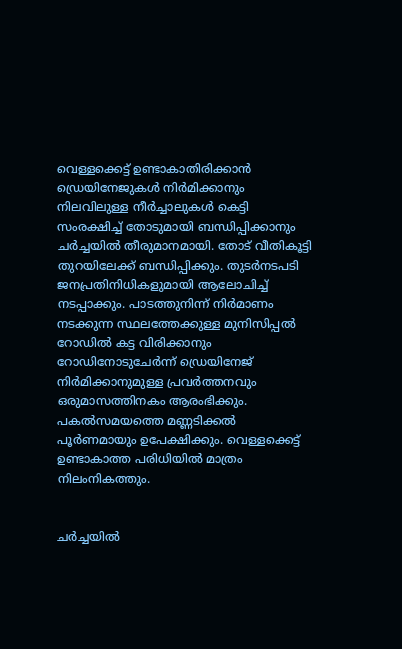വെള്ളക്കെട്ട് ഉണ്ടാകാതിരിക്കാൻ ഡ്രെയിനേജുകൾ നിർമിക്കാനും നിലവിലുള്ള നീർച്ചാലുകൾ കെട്ടി സംരക്ഷിച്ച് തോടുമായി ബന്ധിപ്പിക്കാനും ചർച്ചയിൽ തീരുമാനമായി. തോട് വീതികൂട്ടി തുറയിലേക്ക് ബന്ധിപ്പിക്കും. തുടർനടപടി ജനപ്രതിനിധികളുമായി ആലോചിച്ച് നടപ്പാക്കും. പാടത്തുനിന്ന്‌ നിർമാണം നടക്കുന്ന സ്ഥലത്തേക്കുള്ള മുനിസിപ്പൽ റോഡിൽ കട്ട വിരിക്കാനും റോഡിനോടുചേർന്ന് ഡ്രെയിനേജ് നിർമിക്കാനുമുള്ള പ്രവർത്തനവും ഒരുമാസത്തിനകം ആരംഭിക്കും. പകൽസമയത്തെ മണ്ണടിക്കൽ പൂർണമായും ഉപേക്ഷിക്കും. വെള്ളക്കെട്ട് ഉണ്ടാകാത്ത പരിധിയിൽ മാത്രം നിലംനികത്തും.


ചർച്ചയിൽ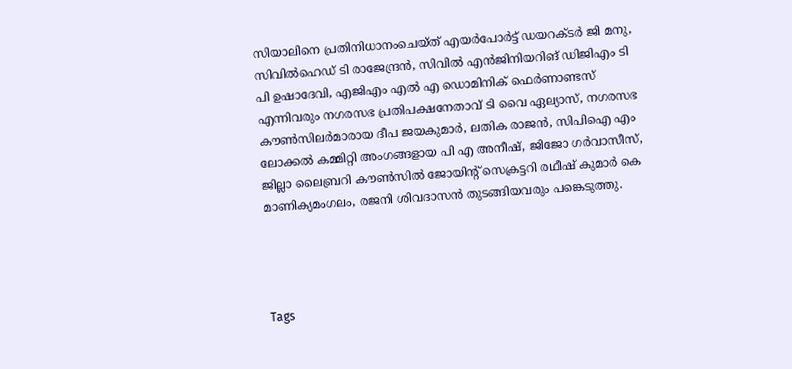സിയാലിനെ പ്രതിനിധാനംചെയ്‌ത്‌ എയർപോർട്ട് ഡയറക്ടർ ജി മനു, സിവിൽഹെഡ് ടി രാജേന്ദ്രൻ, സിവിൽ എൻജിനിയറിങ് ഡിജിഎം ടി പി ഉഷാദേവി, എജിഎം എൽ എ ഡൊമിനിക് ഫെർണാണ്ടസ് എന്നിവരും നഗരസഭ പ്രതിപക്ഷനേതാവ് ടി വൈ ഏല്യാസ്, നഗരസഭ കൗൺസിലർമാരായ ദീപ ജയകുമാർ, ലതിക രാജൻ, സിപിഐ എം ലോക്കൽ കമ്മിറ്റി അംഗങ്ങളായ പി എ അനീഷ്, ജിജോ ഗർവാസീസ്, ജില്ലാ ലൈബ്രറി കൗൺസിൽ ജോയിന്റ്‌ സെക്രട്ടറി രഥീഷ് കുമാർ കെ മാണിക്യമംഗലം, രജനി ശിവദാസൻ തുടങ്ങിയവരും പങ്കെടുത്തു.




Tags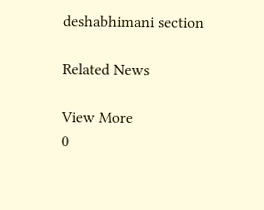deshabhimani section

Related News

View More
0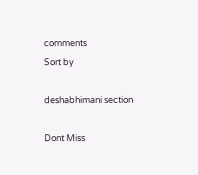comments
Sort by

deshabhimani section

Dont Miss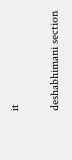it

deshabhimani section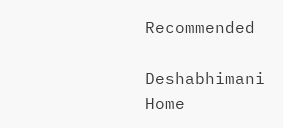Recommended

Deshabhimani
Home